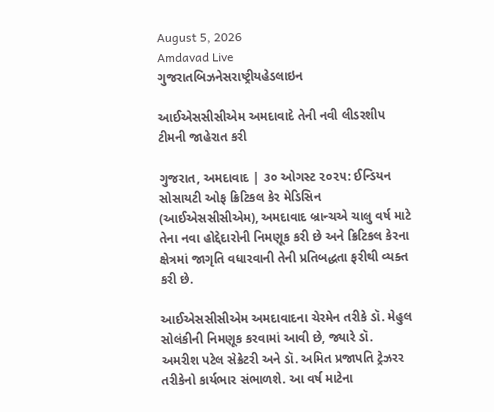August 5, 2026
Amdavad Live
ગુજરાતબિઝનેસરાષ્ટ્રીયહેડલાઇન

આઈએસસીસીએમ અમદાવાદે તેની નવી લીડરશીપ ટીમની જાહેરાત કરી

ગુજરાત, અમદાવાદ | ૩૦ ઓગસ્ટ ૨૦૨૫: ઈન્ડિયન સોસાયટી ઓફ ક્રિટિકલ કેર મેડિસિન (આઈએસસીસીએમ), અમદાવાદ બ્રાન્ચએ ચાલુ વર્ષ માટે તેના નવા હોદ્દેદારોની નિમણૂક કરી છે અને ક્રિટિકલ કેરના ક્ષેત્રમાં જાગૃતિ વધારવાની તેની પ્રતિબદ્ધતા ફરીથી વ્યક્ત કરી છે.

આઈએસસીસીએમ અમદાવાદના ચેરમેન તરીકે ડૉ. મેહુલ સોલંકીની નિમણૂક કરવામાં આવી છે, જ્યારે ડૉ. અમરીશ પટેલ સેક્રેટરી અને ડૉ. અમિત પ્રજાપતિ ટ્રેઝરર તરીકેનો કાર્યભાર સંભાળશે. આ વર્ષ માટેના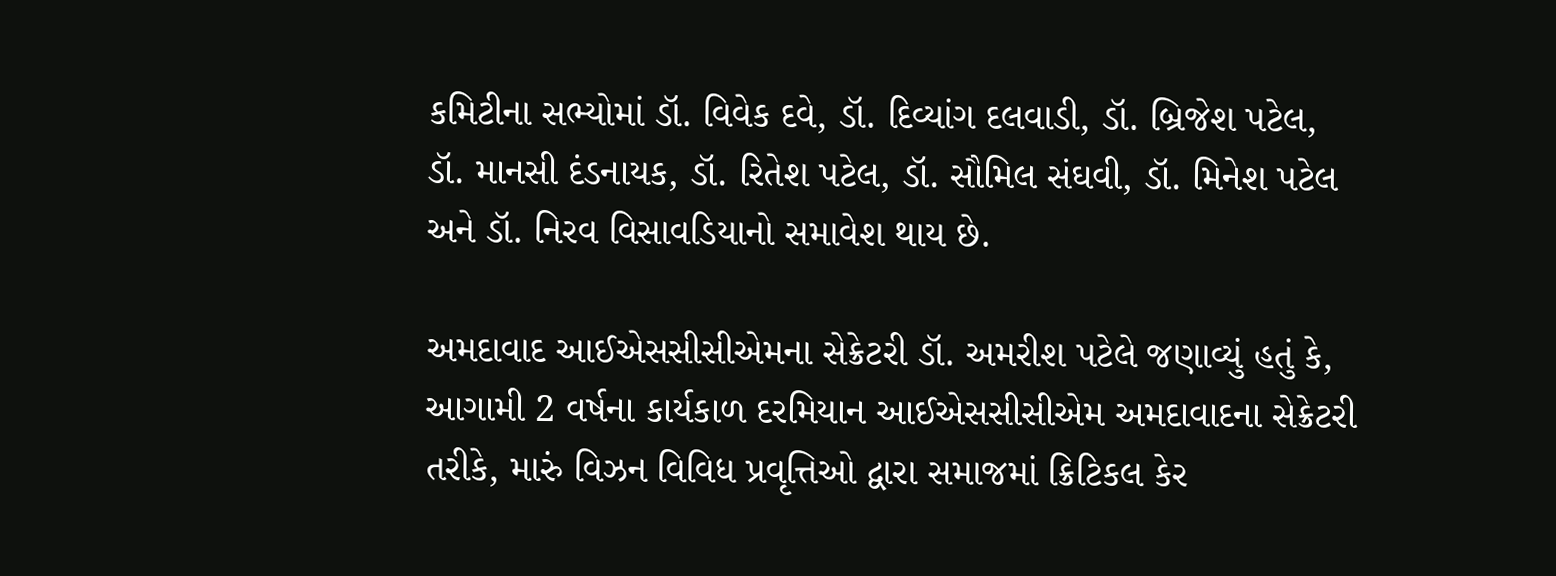કમિટીના સભ્યોમાં ડૉ. વિવેક દવે, ડૉ. દિવ્યાંગ દલવાડી, ડૉ. બ્રિજેશ પટેલ, ડૉ. માનસી દંડનાયક, ડૉ. રિતેશ પટેલ, ડૉ. સૌમિલ સંઘવી, ડૉ. મિનેશ પટેલ અને ડૉ. નિરવ વિસાવડિયાનો સમાવેશ થાય છે.

અમદાવાદ આઈએસસીસીએમના સેક્રેટરી ડૉ. અમરીશ પટેલે જણાવ્યું હતું કે, આગામી 2 વર્ષના કાર્યકાળ દરમિયાન આઈએસસીસીએમ અમદાવાદના સેક્રેટરી તરીકે, મારું વિઝન વિવિધ પ્રવૃત્તિઓ દ્વારા સમાજમાં ક્રિટિકલ કેર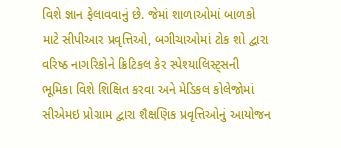વિશે જ્ઞાન ફેલાવવાનું છે. જેમાં શાળાઓમાં બાળકો માટે સીપીઆર પ્રવૃત્તિઓ, બગીચાઓમાં ટોક શો દ્વારા વરિષ્ઠ નાગરિકોને ક્રિટિકલ કેર સ્પેશ્યાલિસ્ટ્સની ભૂમિકા વિશે શિક્ષિત કરવા અને મેડિકલ કોલેજોમાં સીએમઇ પ્રોગ્રામ દ્વારા શૈક્ષણિક પ્રવૃત્તિઓનું આયોજન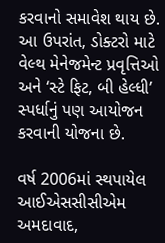કરવાનો સમાવેશ થાય છે. આ ઉપરાંત, ડોક્ટરો માટે વેલ્થ મેનેજમેન્ટ પ્રવૃત્તિઓ અને ‘સ્ટે ફિટ, બી હેલ્ધી’ સ્પર્ધાનું પણ આયોજન કરવાની યોજના છે.

વર્ષ 2006માં સ્થપાયેલ આઈએસસીસીએમ અમદાવાદ,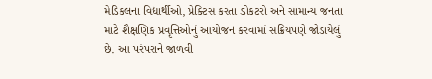મેડિકલના વિદ્યાર્થીઓ, પ્રેક્ટિસ કરતા ડોકટરો અને સામાન્ય જનતા માટે શૈક્ષણિક પ્રવૃત્તિઓનું આયોજન કરવામાં સક્રિયપણે જોડાયેલું છે. આ પરંપરાને જાળવી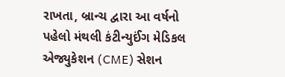રાખતા, બ્રાન્ચ દ્વારા આ વર્ષનો પહેલો મંથલી કંટીન્યુઈંગ મેડિકલ એજ્યુકેશન (CME) સેશન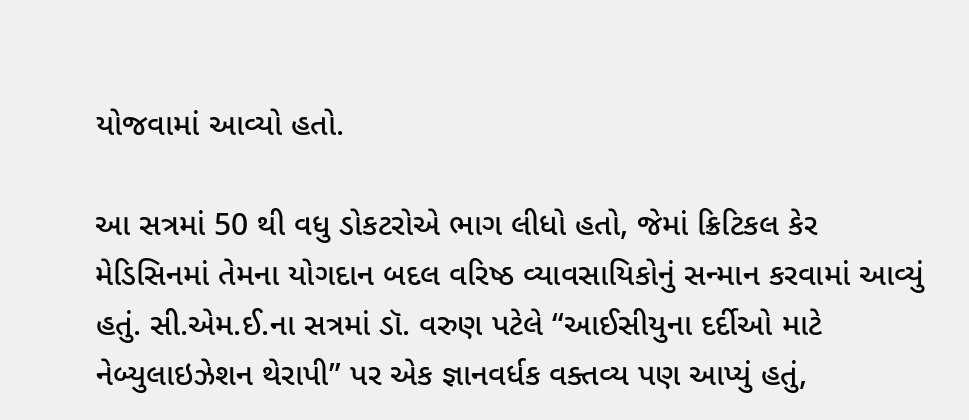યોજવામાં આવ્યો હતો.

આ સત્રમાં 50 થી વધુ ડોકટરોએ ભાગ લીધો હતો, જેમાં ક્રિટિકલ કેર મેડિસિનમાં તેમના યોગદાન બદલ વરિષ્ઠ વ્યાવસાયિકોનું સન્માન કરવામાં આવ્યું હતું. સી.એમ.ઈ.ના સત્રમાં ડૉ. વરુણ પટેલે “આઈસીયુના દર્દીઓ માટે નેબ્યુલાઇઝેશન થેરાપી” પર એક જ્ઞાનવર્ધક વક્તવ્ય પણ આપ્યું હતું,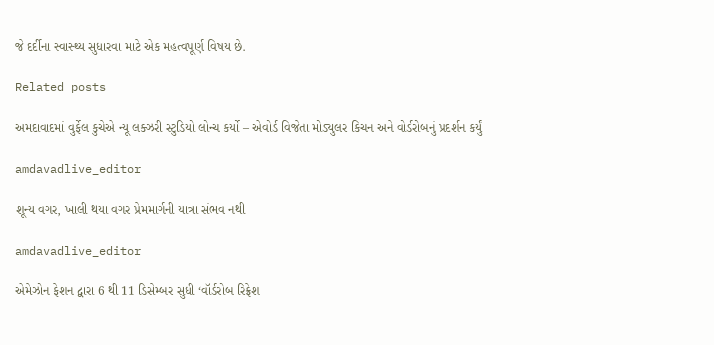જે દર્દીના સ્વાસ્થ્ય સુધારવા માટે એક મહત્વપૂર્ણ વિષય છે.

Related posts

અમદાવાદમાં વુર્ફેલ કુચેએ ન્યૂ લક્ઝરી સ્ટુડિયો લોન્ચ કર્યો – એવોર્ડ વિજેતા મોડ્યુલર કિચન અને વોર્ડરોબનું પ્રદર્શન કર્યું

amdavadlive_editor

શૂન્ય વગર, ખાલી થયા વગર પ્રેમમાર્ગની યાત્રા સંભવ નથી

amdavadlive_editor

એમેઝોન ફેશન દ્વારા 6 થી 11 ડિસેમ્બર સુધી ‘વૉર્ડરોબ રિફ્રેશ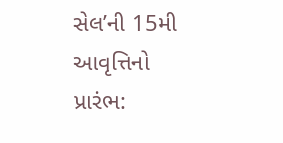સેલ’ની 15મી આવૃત્તિનો પ્રારંભ: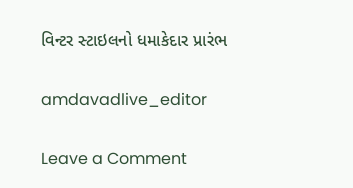વિન્ટર સ્ટાઇલનો ધમાકેદાર પ્રારંભ

amdavadlive_editor

Leave a Comment